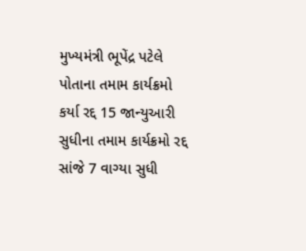મુખ્યમંત્રી ભૂપેંદ્ર પટેલે પોતાના તમામ કાર્યક્રમો કર્યા રદ્દ 15 જાન્યુઆરી સુધીના તમામ કાર્યક્રમો રદ્દ સાંજે 7 વાગ્યા સુધી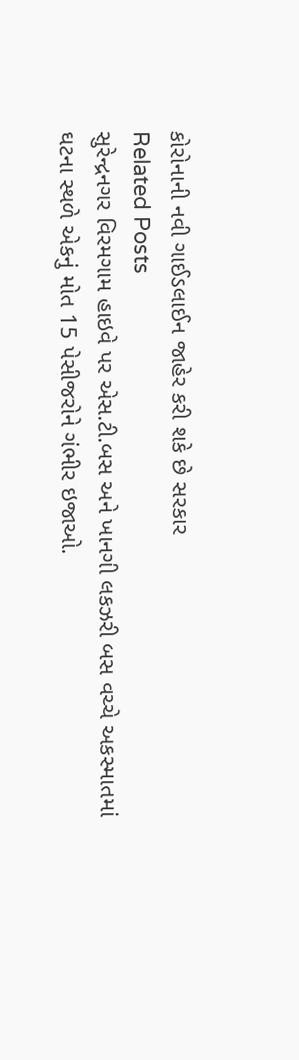કોરોનાની નવી ગાઈડલાઈન જાહેર કરી શકે છે સરકાર
Related Posts
સુરેન્દ્રનગર વિરમગામ હાઇવે પર એસ.ટી.બસ અને ખાનગી લકઝરી બસ વચ્ચે અકસ્માતમાં ઘટના સ્થળે એકનું મોત 15 પેસીજરોને ગંભીર ઇજાઓ.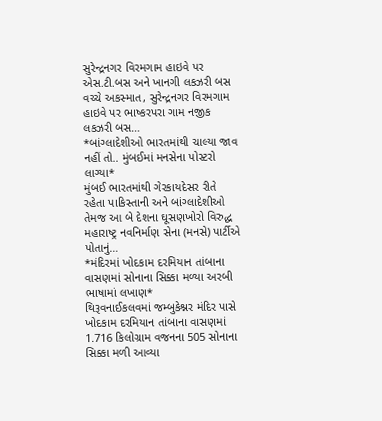સુરેન્દ્રનગર વિરમગામ હાઇવે પર એસ.ટી.બસ અને ખાનગી લકઝરી બસ વચ્ચે અકસ્માત, સુરેન્દ્રનગર વિરમગામ હાઇવે પર ભાષ્કરપરા ગામ નજીક લકઝરી બસ…
*બાંગ્લાદેશીઓ ભારતમાંથી ચાલ્યા જાવ નહીં તો.. મુંબઈમાં મનસેના પોસ્ટરો લાગ્યા*
મુંબઈ ભારતમાંથી ગેરકાયદેસર રીતે રહેતા પાકિસ્તાની અને બાંગ્લાદેશીઓ તેમજ આ બે દેશના ઘૂસણખોરો વિરુદ્ધ મહારાષ્ટ્ર નવનિર્માણ સેના (મનસે) પાર્ટીએ પોતાનું…
*મંદિરમાં ખોદકામ દરમિયાન તાંબાના વાસણમાં સોનાના સિક્કા મળ્યા અરબી ભાષામાં લખાણ*
થિરૂવનાઈકલવમાં જમ્બુકેશ્નર મંદિર પાસે ખોદકામ દરમિયાન તાંબાના વાસણમાં 1.716 કિલોગ્રામ વજનના 505 સોનાના સિક્કા મળી આવ્યા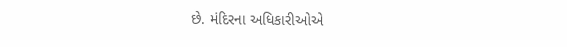છે. મંદિરના અધિકારીઓએ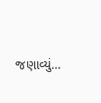જણાવ્યું…